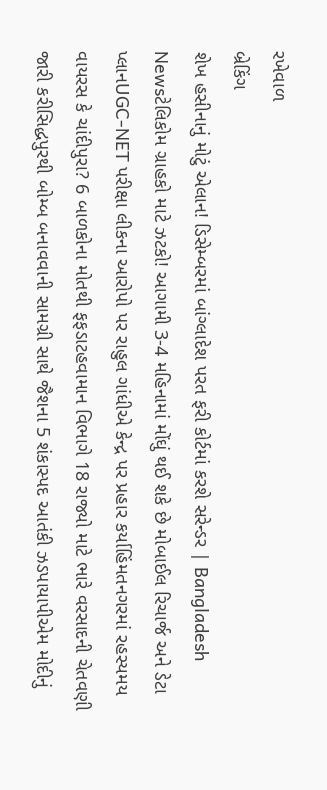રખેવાળ
બ્રેકિંગ
શેખ હસીનાનું મોટું એલાન! ડિસેમ્બરમાં બાંગ્લાદેશ પરત ફરી કોર્ટમાં કરશે સરેન્ડર | Bangladesh Newsટેલિકોમ ગ્રાહકો માટે ઝટકો! આગામી 3-4 મહિનામાં મોંઘું થઈ શકે છે મોબાઈલ રિચાર્જ અને ડેટા પ્લાનUGC-NET પરીક્ષા લીકના આરોપો પર રાહુલ ગાંધીએ કેન્દ્ર પર પ્રહાર કર્યાહિંમતનગરમાં રહસ્યમય વાયરસ કે ચાંદીપુરા? 6 બાળકોના મોતથી ફફડાટહવામાન વિભાગે 18 રાજ્યો માટે ભારે વરસાદની ચેતવણી જારી કરીસિદ્ધપુરથી બોમ્બ બનાવવાની સામગ્રી સાથે જૈશના 5 શંકાસ્પદ આતંકી ઝડપાયાપીએમ મોદીનું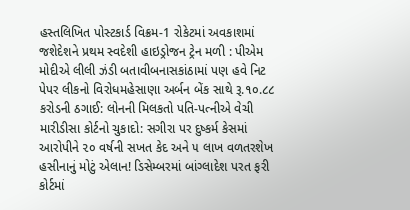હસ્તલિખિત પોસ્ટકાર્ડ વિક્રમ-1 રોકેટમાં અવકાશમાં જશેદેશને પ્રથમ સ્વદેશી હાઇડ્રોજન ટ્રેન મળી : પીએમ મોદીએ લીલી ઝંડી બતાવીબનાસકાંઠામાં પણ હવે નિટ પેપર લીકનો વિરોધમહેસાણા અર્બન બેંક સાથે રૂ.૧૦.૮૮ કરોડની ઠગાઈ: લોનની મિલકતો પતિ-પત્નીએ વેચી મારીડીસા કોર્ટનો ચુકાદો: સગીરા પર દુષ્કર્મ કેસમાં આરોપીને ૨૦ વર્ષની સખત કેદ અને ૫ લાખ વળતરશેખ હસીનાનું મોટું એલાન! ડિસેમ્બરમાં બાંગ્લાદેશ પરત ફરી કોર્ટમાં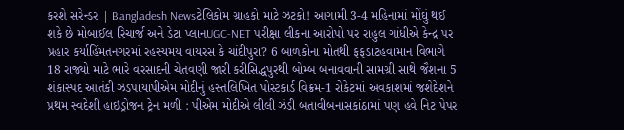કરશે સરેન્ડર | Bangladesh Newsટેલિકોમ ગ્રાહકો માટે ઝટકો! આગામી 3-4 મહિનામાં મોંઘું થઈ શકે છે મોબાઈલ રિચાર્જ અને ડેટા પ્લાનUGC-NET પરીક્ષા લીકના આરોપો પર રાહુલ ગાંધીએ કેન્દ્ર પર પ્રહાર કર્યાહિંમતનગરમાં રહસ્યમય વાયરસ કે ચાંદીપુરા? 6 બાળકોના મોતથી ફફડાટહવામાન વિભાગે 18 રાજ્યો માટે ભારે વરસાદની ચેતવણી જારી કરીસિદ્ધપુરથી બોમ્બ બનાવવાની સામગ્રી સાથે જૈશના 5 શંકાસ્પદ આતંકી ઝડપાયાપીએમ મોદીનું હસ્તલિખિત પોસ્ટકાર્ડ વિક્રમ-1 રોકેટમાં અવકાશમાં જશેદેશને પ્રથમ સ્વદેશી હાઇડ્રોજન ટ્રેન મળી : પીએમ મોદીએ લીલી ઝંડી બતાવીબનાસકાંઠામાં પણ હવે નિટ પેપર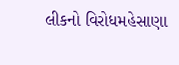લીકનો વિરોધમહેસાણા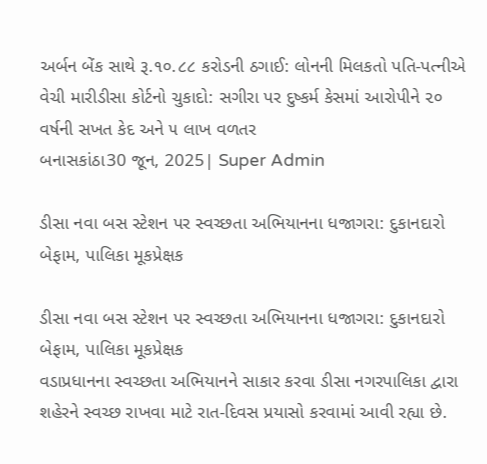અર્બન બેંક સાથે રૂ.૧૦.૮૮ કરોડની ઠગાઈ: લોનની મિલકતો પતિ-પત્નીએ વેચી મારીડીસા કોર્ટનો ચુકાદો: સગીરા પર દુષ્કર્મ કેસમાં આરોપીને ૨૦ વર્ષની સખત કેદ અને ૫ લાખ વળતર
બનાસકાંઠા30 જૂન, 2025| Super Admin

ડીસા નવા બસ સ્ટેશન પર સ્વચ્છતા અભિયાનના ધજાગરા: દુકાનદારો બેફામ, પાલિકા મૂકપ્રેક્ષક

ડીસા નવા બસ સ્ટેશન પર સ્વચ્છતા અભિયાનના ધજાગરા: દુકાનદારો બેફામ, પાલિકા મૂકપ્રેક્ષક
વડાપ્રધાનના સ્વચ્છતા અભિયાનને સાકાર કરવા ડીસા નગરપાલિકા દ્વારા શહેરને સ્વચ્છ રાખવા માટે રાત-દિવસ પ્રયાસો કરવામાં આવી રહ્યા છે.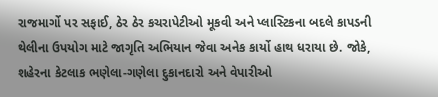રાજમાર્ગો પર સફાઈ, ઠેર ઠેર કચરાપેટીઓ મૂકવી અને પ્લાસ્ટિકના બદલે કાપડની થેલીના ઉપયોગ માટે જાગૃતિ અભિયાન જેવા અનેક કાર્યો હાથ ધરાયા છે. જોકે, શહેરના કેટલાક ભણેલા-ગણેલા દુકાનદારો અને વેપારીઓ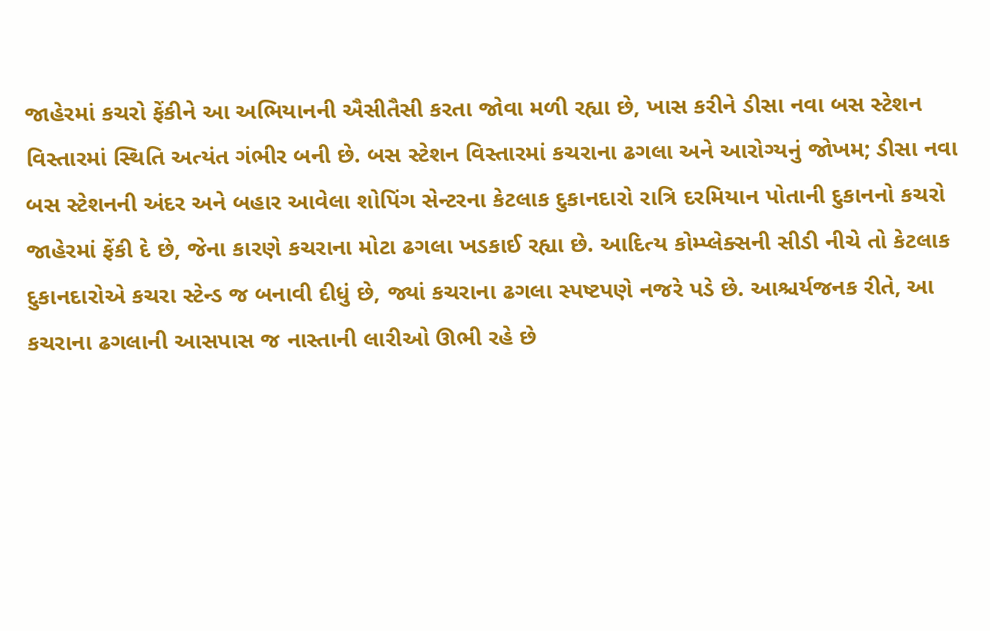જાહેરમાં કચરો ફેંકીને આ અભિયાનની ઐસીતૈસી કરતા જોવા મળી રહ્યા છે, ખાસ કરીને ડીસા નવા બસ સ્ટેશન વિસ્તારમાં સ્થિતિ અત્યંત ગંભીર બની છે. બસ સ્ટેશન વિસ્તારમાં કચરાના ઢગલા અને આરોગ્યનું જોખમ; ડીસા નવા બસ સ્ટેશનની અંદર અને બહાર આવેલા શોપિંગ સેન્ટરના કેટલાક દુકાનદારો રાત્રિ દરમિયાન પોતાની દુકાનનો કચરો જાહેરમાં ફેંકી દે છે, જેના કારણે કચરાના મોટા ઢગલા ખડકાઈ રહ્યા છે. આદિત્ય કોમ્પ્લેક્સની સીડી નીચે તો કેટલાક દુકાનદારોએ કચરા સ્ટેન્ડ જ બનાવી દીધું છે, જ્યાં કચરાના ઢગલા સ્પષ્ટપણે નજરે પડે છે. આશ્ચર્યજનક રીતે, આ કચરાના ઢગલાની આસપાસ જ નાસ્તાની લારીઓ ઊભી રહે છે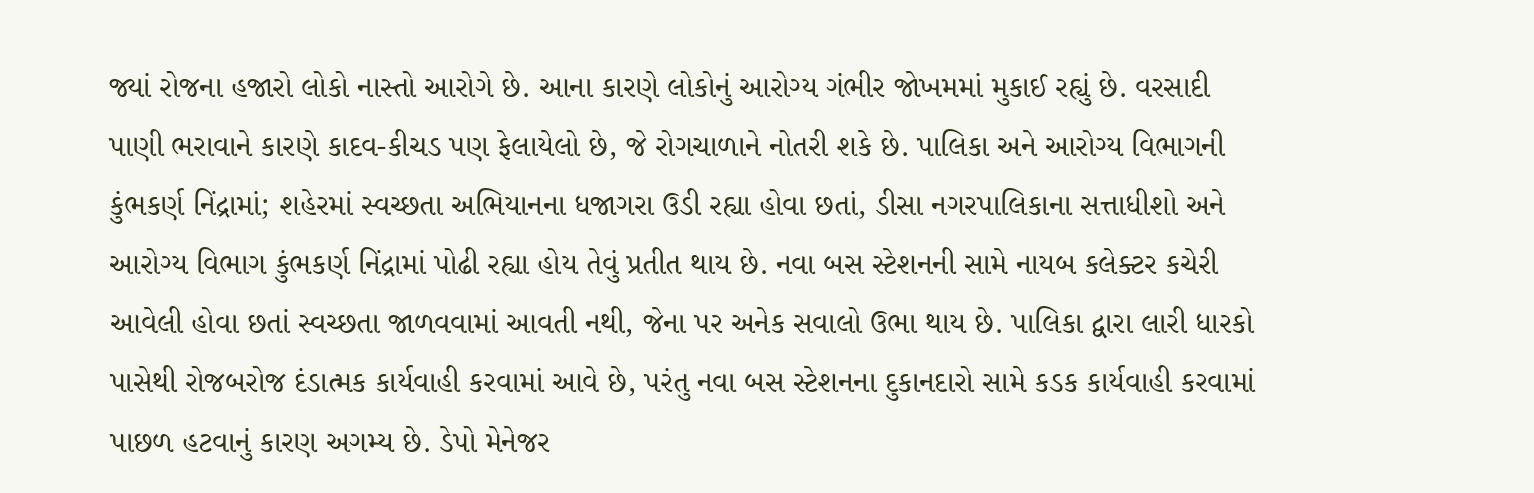જ્યાં રોજના હજારો લોકો નાસ્તો આરોગે છે. આના કારણે લોકોનું આરોગ્ય ગંભીર જોખમમાં મુકાઈ રહ્યું છે. વરસાદી પાણી ભરાવાને કારણે કાદવ-કીચડ પણ ફેલાયેલો છે, જે રોગચાળાને નોતરી શકે છે. પાલિકા અને આરોગ્ય વિભાગની કુંભકર્ણ નિંદ્રામાં; શહેરમાં સ્વચ્છતા અભિયાનના ધજાગરા ઉડી રહ્યા હોવા છતાં, ડીસા નગરપાલિકાના સત્તાધીશો અને આરોગ્ય વિભાગ કુંભકર્ણ નિંદ્રામાં પોઢી રહ્યા હોય તેવું પ્રતીત થાય છે. નવા બસ સ્ટેશનની સામે નાયબ કલેક્ટર કચેરી આવેલી હોવા છતાં સ્વચ્છતા જાળવવામાં આવતી નથી, જેના પર અનેક સવાલો ઉભા થાય છે. પાલિકા દ્વારા લારી ધારકો પાસેથી રોજબરોજ દંડાત્મક કાર્યવાહી કરવામાં આવે છે, પરંતુ નવા બસ સ્ટેશનના દુકાનદારો સામે કડક કાર્યવાહી કરવામાં પાછળ હટવાનું કારણ અગમ્ય છે. ડેપો મેનેજર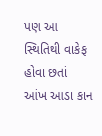પણ આ સ્થિતિથી વાકેફ હોવા છતાં આંખ આડા કાન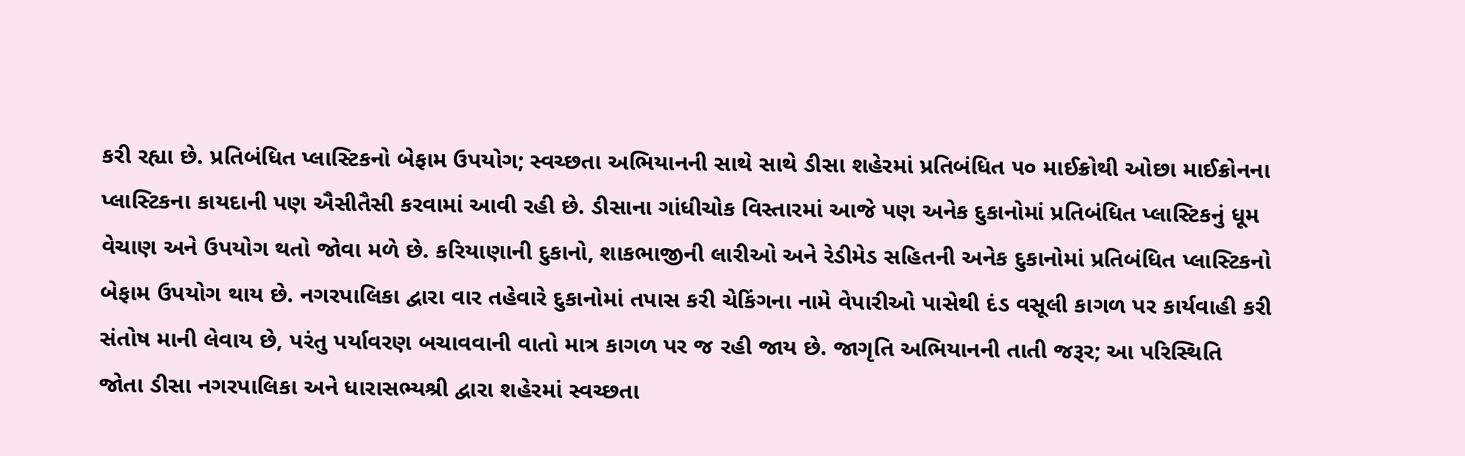કરી રહ્યા છે. પ્રતિબંધિત પ્લાસ્ટિકનો બેફામ ઉપયોગ; સ્વચ્છતા અભિયાનની સાથે સાથે ડીસા શહેરમાં પ્રતિબંધિત ૫૦ માઈક્રોથી ઓછા માઈક્રોનના પ્લાસ્ટિકના કાયદાની પણ ઐસીતૈસી કરવામાં આવી રહી છે. ડીસાના ગાંધીચોક વિસ્તારમાં આજે પણ અનેક દુકાનોમાં પ્રતિબંધિત પ્લાસ્ટિકનું ધૂમ વેચાણ અને ઉપયોગ થતો જોવા મળે છે. કરિયાણાની દુકાનો, શાકભાજીની લારીઓ અને રેડીમેડ સહિતની અનેક દુકાનોમાં પ્રતિબંધિત પ્લાસ્ટિકનો બેફામ ઉપયોગ થાય છે. નગરપાલિકા દ્વારા વાર તહેવારે દુકાનોમાં તપાસ કરી ચેકિંગના નામે વેપારીઓ પાસેથી દંડ વસૂલી કાગળ પર કાર્યવાહી કરી સંતોષ માની લેવાય છે, પરંતુ પર્યાવરણ બચાવવાની વાતો માત્ર કાગળ પર જ રહી જાય છે. જાગૃતિ અભિયાનની તાતી જરૂર; આ પરિસ્થિતિ જોતા ડીસા નગરપાલિકા અને ધારાસભ્યશ્રી દ્વારા શહેરમાં સ્વચ્છતા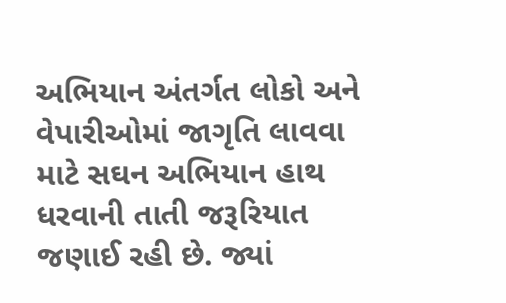અભિયાન અંતર્ગત લોકો અને વેપારીઓમાં જાગૃતિ લાવવા માટે સઘન અભિયાન હાથ ધરવાની તાતી જરૂરિયાત જણાઈ રહી છે. જ્યાં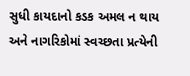સુધી કાયદાનો કડક અમલ ન થાય અને નાગરિકોમાં સ્વચ્છતા પ્રત્યેની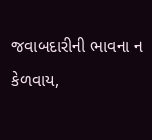જવાબદારીની ભાવના ન કેળવાય,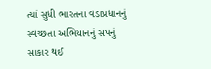ત્યાં સુધી ભારતના વડાપ્રધાનનું સ્વચ્છતા અભિયાનનું સપનું સાકાર થઈ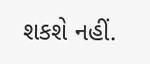શકશે નહીં.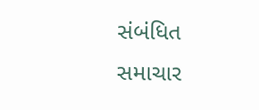સંબંધિત સમાચાર